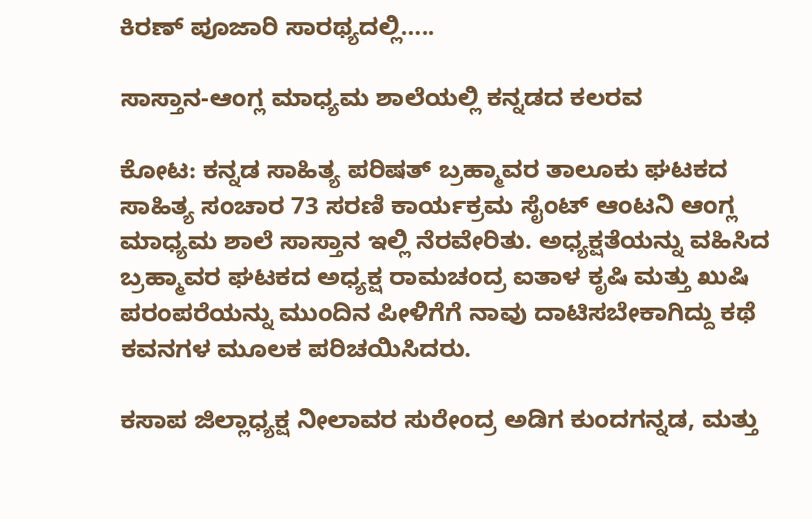ಕಿರಣ್ ಪೂಜಾರಿ ಸಾರಥ್ಯದಲ್ಲಿ…..

ಸಾಸ್ತಾನ-ಆಂಗ್ಲ ಮಾಧ್ಯಮ ಶಾಲೆಯಲ್ಲಿ ಕನ್ನಡದ ಕಲರವ

ಕೋಟ: ಕನ್ನಡ ಸಾಹಿತ್ಯ ಪರಿಷತ್ ಬ್ರಹ್ಮಾವರ ತಾಲೂಕು ಘಟಕದ ಸಾಹಿತ್ಯ ಸಂಚಾರ 73 ಸರಣಿ ಕಾರ್ಯಕ್ರಮ ಸೈಂಟ್ ಆಂಟನಿ ಆಂಗ್ಲ ಮಾಧ್ಯಮ ಶಾಲೆ ಸಾಸ್ತಾನ ಇಲ್ಲಿ ನೆರವೇರಿತು. ಅಧ್ಯಕ್ಷತೆಯನ್ನು ವಹಿಸಿದ ಬ್ರಹ್ಮಾವರ ಘಟಕದ ಅಧ್ಯಕ್ಷ ರಾಮಚಂದ್ರ ಐತಾಳ ಕೃಷಿ ಮತ್ತು ಖುಷಿ ಪರಂಪರೆಯನ್ನು ಮುಂದಿನ ಪೀಳಿಗೆಗೆ ನಾವು ದಾಟಿಸಬೇಕಾಗಿದ್ದು ಕಥೆ ಕವನಗಳ ಮೂಲಕ ಪರಿಚಯಿಸಿದರು.

ಕಸಾಪ ಜಿಲ್ಲಾಧ್ಯಕ್ಷ ನೀಲಾವರ ಸುರೇಂದ್ರ ಅಡಿಗ ಕುಂದಗನ್ನಡ, ಮತ್ತು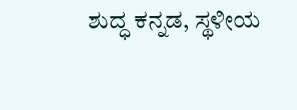ಶುದ್ಧ ಕನ್ನಡ, ಸ್ಥಳೀಯ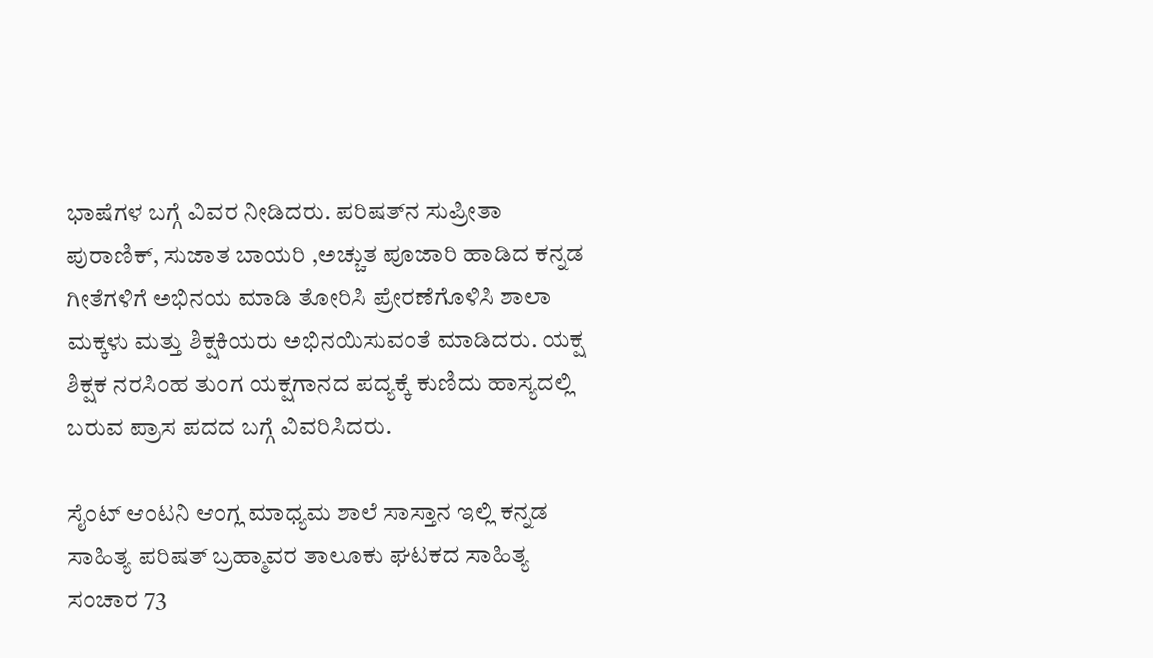ಭಾಷೆಗಳ ಬಗ್ಗೆ ವಿವರ ನೀಡಿದರು. ಪರಿಷತ್‌ನ ಸುಪ್ರೀತಾ ಪುರಾಣಿಕ್, ಸುಜಾತ ಬಾಯರಿ ,ಅಚ್ಚುತ ಪೂಜಾರಿ ಹಾಡಿದ ಕನ್ನಡ ಗೀತೆಗಳಿಗೆ ಅಭಿನಯ ಮಾಡಿ ತೋರಿಸಿ ಪ್ರೇರಣೆಗೊಳಿಸಿ ಶಾಲಾ ಮಕ್ಕಳು ಮತ್ತು ಶಿಕ್ಷಕಿಯರು ಅಭಿನಯಿಸುವಂತೆ ಮಾಡಿದರು. ಯಕ್ಷ ಶಿಕ್ಷಕ ನರಸಿಂಹ ತುಂಗ ಯಕ್ಷಗಾನದ ಪದ್ಯಕ್ಕೆ ಕುಣಿದು ಹಾಸ್ಯದಲ್ಲಿ ಬರುವ ಪ್ರಾಸ ಪದದ ಬಗ್ಗೆ ವಿವರಿಸಿದರು.

ಸೈಂಟ್ ಆಂಟನಿ ಆಂಗ್ಲ ಮಾಧ್ಯಮ ಶಾಲೆ ಸಾಸ್ತಾನ ಇಲ್ಲಿ ಕನ್ನಡ ಸಾಹಿತ್ಯ ಪರಿಷತ್ ಬ್ರಹ್ಮಾವರ ತಾಲೂಕು ಘಟಕದ ಸಾಹಿತ್ಯ ಸಂಚಾರ 73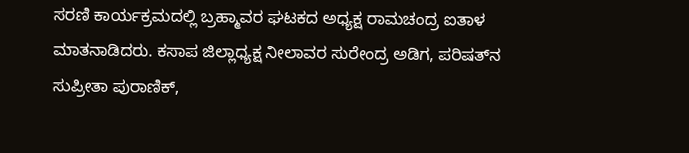ಸರಣಿ ಕಾರ್ಯಕ್ರಮದಲ್ಲಿ ಬ್ರಹ್ಮಾವರ ಘಟಕದ ಅಧ್ಯಕ್ಷ ರಾಮಚಂದ್ರ ಐತಾಳ ಮಾತನಾಡಿದರು. ಕಸಾಪ ಜಿಲ್ಲಾಧ್ಯಕ್ಷ ನೀಲಾವರ ಸುರೇಂದ್ರ ಅಡಿಗ, ಪರಿಷತ್‌ನ ಸುಪ್ರೀತಾ ಪುರಾಣಿಕ್,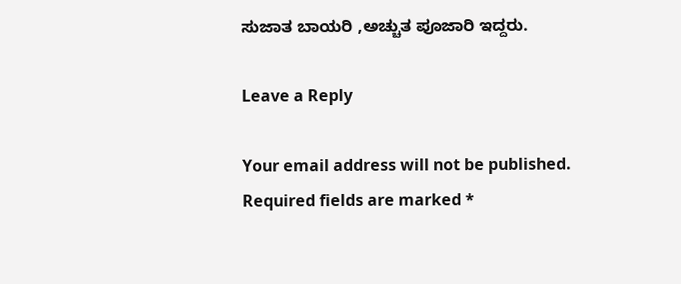ಸುಜಾತ ಬಾಯರಿ ,ಅಚ್ಚುತ ಪೂಜಾರಿ ಇದ್ದರು.

Leave a Reply

Your email address will not be published. Required fields are marked *